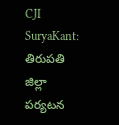CJI SuryaKant: తిరుపతి జిల్లా పర్యటన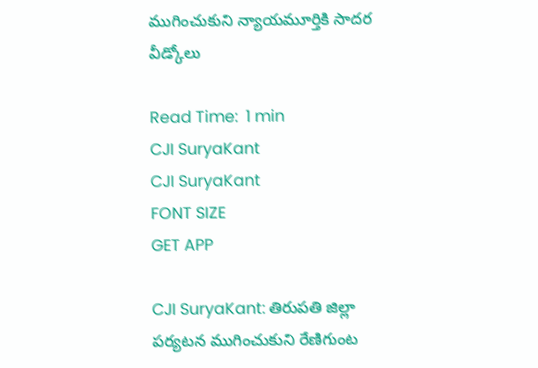ముగించుకుని న్యాయమూర్తికి సాదర వీడ్కోలు

Read Time:  1 min
CJI SuryaKant
CJI SuryaKant
FONT SIZE
GET APP

CJI SuryaKant: తిరుపతి జిల్లా పర్యటన ముగించుకుని రేణిగుంట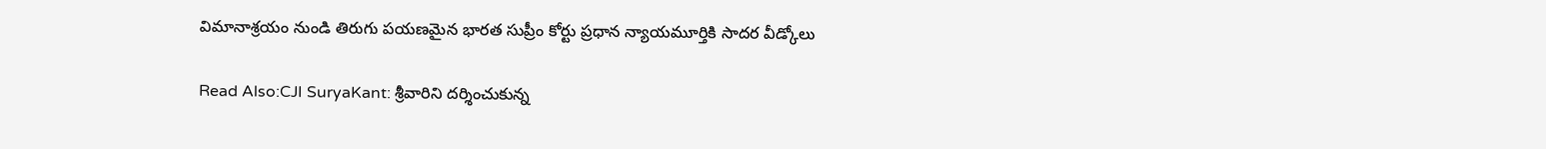విమానాశ్రయం నుండి తిరుగు పయణమైన భారత సుప్రీం కోర్టు ప్రధాన న్యాయమూర్తికి సాదర వీడ్కోలు

Read Also:CJI SuryaKant: శ్రీవారిని దర్శించుకున్న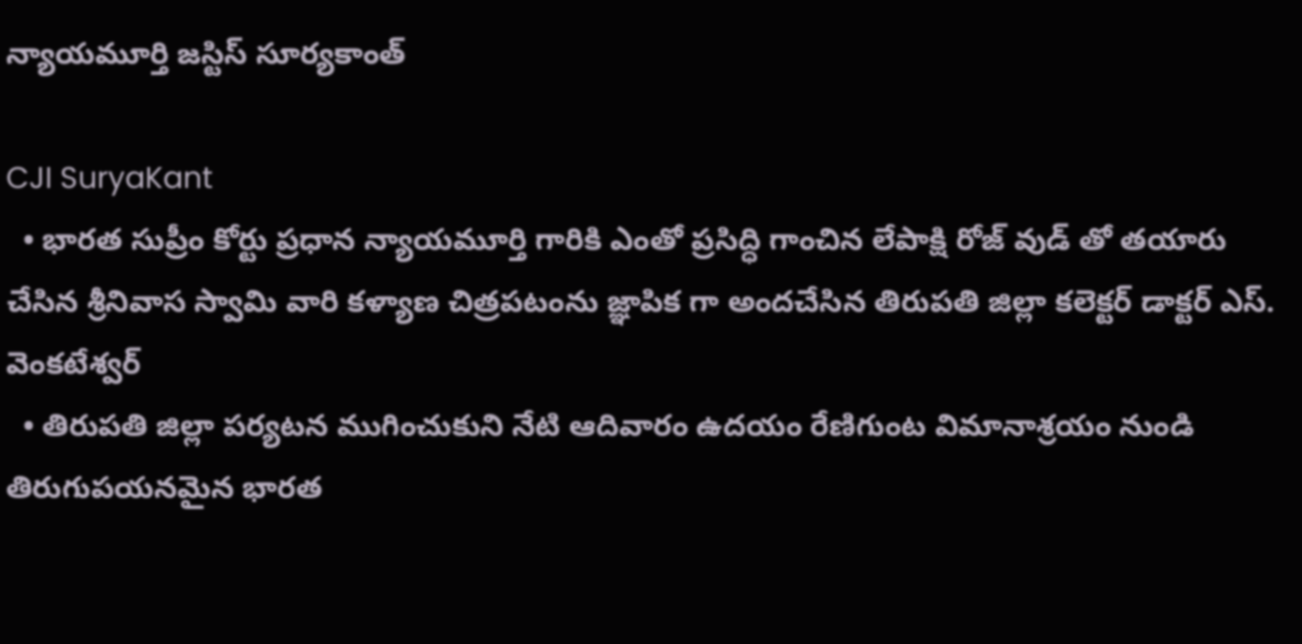న్యాయమూర్తి జస్టిస్ సూర్యకాంత్

CJI SuryaKant
  • భారత సుప్రీం కోర్టు ప్రధాన న్యాయమూర్తి గారికి ఎంతో ప్రసిద్ధి గాంచిన లేపాక్షి రోజ్ వుడ్ తో తయారు చేసిన శ్రీనివాస స్వామి వారి కళ్యాణ చిత్రపటంను జ్ఞాపిక గా అందచేసిన తిరుపతి జిల్లా కలెక్టర్ డాక్టర్ ఎస్. వెంకటేశ్వర్
  • తిరుపతి జిల్లా పర్యటన ముగించుకుని నేటి ఆదివారం ఉదయం రేణిగుంట విమానాశ్రయం నుండి తిరుగుపయనమైన భారత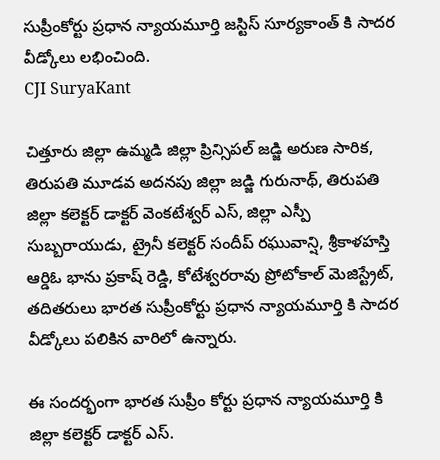సుప్రీంకోర్టు ప్రధాన న్యాయమూర్తి జస్టిస్ సూర్యకాంత్ కి సాదర వీడ్కోలు లభించింది.
CJI SuryaKant

చిత్తూరు జిల్లా ఉమ్మడి జిల్లా ప్రిన్సిపల్ జడ్జి అరుణ సారిక, తిరుపతి మూడవ అదనపు జిల్లా జడ్జి గురునాథ్, తిరుపతి జిల్లా కలెక్టర్ డాక్టర్ వెంకటేశ్వర్ ఎస్, జిల్లా ఎస్పీ సుబ్బరాయుడు, ట్రైనీ కలెక్టర్ సందీప్ రఘువాన్షి, శ్రీకాళహస్తి ఆర్డిఓ భాను ప్రకాష్ రెడ్డి, కోటేశ్వరరావు ప్రోటోకాల్ మెజిస్ట్రేట్, తదితరులు భారత సుప్రీంకోర్టు ప్రధాన న్యాయమూర్తి కి సాదర వీడ్కోలు పలికిన వారిలో ఉన్నారు.

ఈ సందర్భంగా భారత సుప్రీం కోర్టు ప్రధాన న్యాయమూర్తి కి జిల్లా కలెక్టర్ డాక్టర్ ఎస్.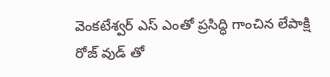వెంకటేశ్వర్ ఎస్ ఎంతో ప్రసిద్ధి గాంచిన లేపాక్షి రోజ్ వుడ్ తో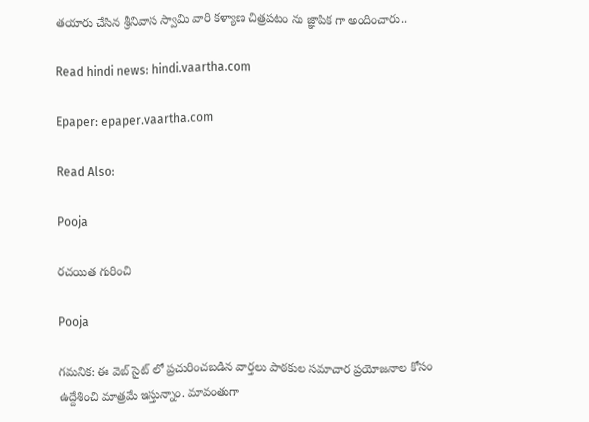తయారు చేసిన శ్రీనివాస స్వామి వారి కళ్యాణ చిత్రపటం ను జ్ఞాపిక గా అందించారు..

Read hindi news: hindi.vaartha.com

Epaper: epaper.vaartha.com

Read Also:

Pooja

రచయిత గురించి

Pooja

గమనిక: ఈ వెబ్ సైట్ లో ప్రచురించబడిన వార్తలు పాఠకుల సమాచార ప్రయోజనాల కోసం ఉద్దేశించి మాత్రమే ఇస్తున్నాం. మావంతుగా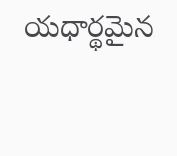యధార్థమైన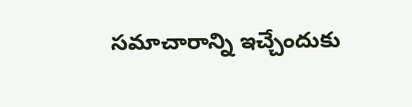సమాచారాన్ని ఇచ్చేందుకు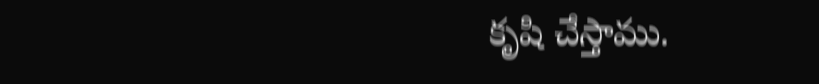కృషి చేస్తాము.